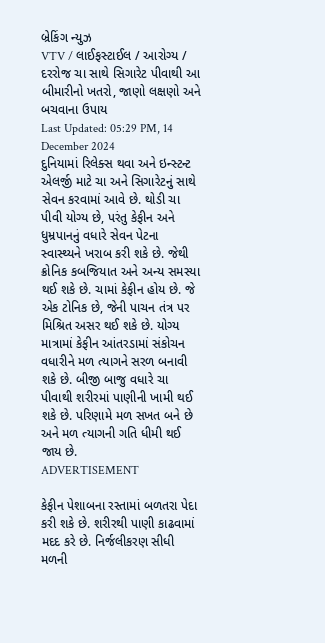બ્રેકિંગ ન્યુઝ
VTV / લાઈફસ્ટાઈલ / આરોગ્ય / દરરોજ ચા સાથે સિગારેટ પીવાથી આ બીમારીનો ખતરો, જાણો લક્ષણો અને બચવાના ઉપાય
Last Updated: 05:29 PM, 14 December 2024
દુનિયામાં રિલેક્સ થવા અને ઇન્સ્ટન્ટ એલર્જી માટે ચા અને સિગારેટનું સાથે સેવન કરવામાં આવે છે. થોડી ચા પીવી યોગ્ય છે, પરંતુ કેફીન અને ધુમ્રપાનનું વધારે સેવન પેટના સ્વાસ્થ્યને ખરાબ કરી શકે છે. જેથી ક્રોનિક કબજિયાત અને અન્ય સમસ્યા થઈ શકે છે. ચામાં કેફીન હોય છે. જે એક ટોનિક છે, જેની પાચન તંત્ર પર મિશ્રિત અસર થઈ શકે છે. યોગ્ય માત્રામાં કેફીન આંતરડામાં સંકોચન વધારીને મળ ત્યાગને સરળ બનાવી શકે છે. બીજી બાજુ વધારે ચા પીવાથી શરીરમાં પાણીની ખામી થઈ શકે છે. પરિણામે મળ સખત બને છે અને મળ ત્યાગની ગતિ ધીમી થઈ જાય છે.
ADVERTISEMENT

કેફીન પેશાબના રસ્તામાં બળતરા પેદા કરી શકે છે. શરીરથી પાણી કાઢવામાં મદદ કરે છે. નિર્જલીકરણ સીધી મળની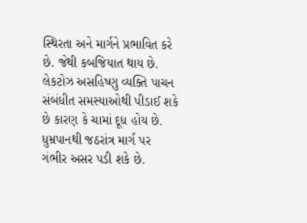સ્થિરતા અને માર્ગને પ્રભાવિત કરે છે. જેથી કબજિયાત થાય છે. લેકટોઝ અસહિષ્ણુ વ્યક્તિ પાચન સંબંધીત સમસ્યાઓથી પીડાઈ શકે છે કારણ કે ચામાં દૂધ હોય છે. ધુમ્રપાનથી જઠરાંત્ર માર્ગ પર ગંભીર અસર પડી શકે છે.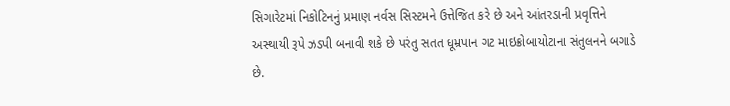સિગારેટમાં નિકોટિનનું પ્રમાણ નર્વસ સિસ્ટમને ઉત્તેજિત કરે છે અને આંતરડાની પ્રવૃત્તિને અસ્થાયી રૂપે ઝડપી બનાવી શકે છે પરંતુ સતત ધૂમ્રપાન ગટ માઇક્રોબાયોટાના સંતુલનને બગાડે છે.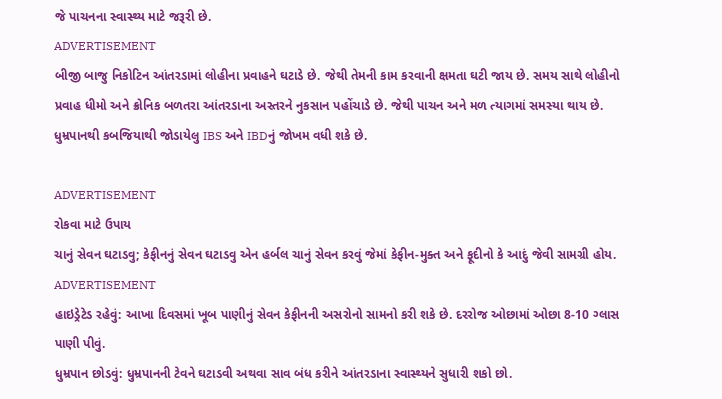જે પાચનના સ્વાસ્થ્ય માટે જરૂરી છે.
ADVERTISEMENT
બીજી બાજુ નિકોટિન આંતરડામાં લોહીના પ્રવાહને ઘટાડે છે. જેથી તેમની કામ કરવાની ક્ષમતા ઘટી જાય છે. સમય સાથે લોહીનો પ્રવાહ ધીમો અને ક્રોનિક બળતરા આંતરડાના અસ્તરને નુકસાન પહોંચાડે છે. જેથી પાચન અને મળ ત્યાગમાં સમસ્યા થાય છે. ધુમ્રપાનથી કબજિયાથી જોડાયેલુ IBS અને IBDનું જોખમ વધી શકે છે.

ADVERTISEMENT
રોકવા માટે ઉપાય
ચાનું સેવન ઘટાડવુ; કેફીનનું સેવન ઘટાડવુ એન હર્બલ ચાનું સેવન કરવું જેમાં કેફીન-મુક્ત અને ફૂદીનો કે આદું જેવી સામગ્રી હોય.
ADVERTISEMENT
હાઇડ્રેટેડ રહેવું: આખા દિવસમાં ખૂબ પાણીનું સેવન કેફીનની અસરોનો સામનો કરી શકે છે. દરરોજ ઓછામાં ઓછા 8-10 ગ્લાસ પાણી પીવું.
ધુમ્રપાન છોડવું: ધુમ્રપાનની ટેવને ઘટાડવી અથવા સાવ બંધ કરીને આંતરડાના સ્વાસ્થ્યને સુધારી શકો છો.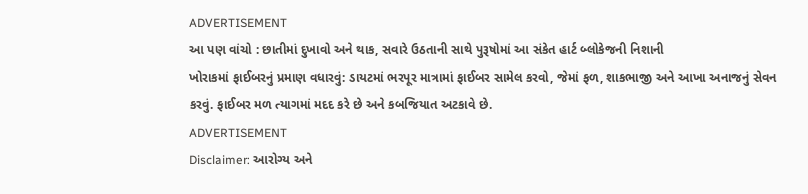ADVERTISEMENT
આ પણ વાંચો : છાતીમાં દુખાવો અને થાક, સવારે ઉઠતાની સાથે પુરૂષોમાં આ સંકેત હાર્ટ બ્લોકેજની નિશાની
ખોરાકમાં ફાઈબરનું પ્રમાણ વધારવું: ડાયટમાં ભરપૂર માત્રામાં ફાઈબર સામેલ કરવો, જેમાં ફળ, શાકભાજી અને આખા અનાજનું સેવન કરવું. ફાઈબર મળ ત્યાગમાં મદદ કરે છે અને કબજિયાત અટકાવે છે.
ADVERTISEMENT
Disclaimer: આરોગ્ય અને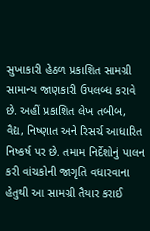સુખાકારી હેઠળ પ્રકાશિત સામગ્રી સામાન્ય જાણકારી ઉપલબ્ધ કરાવે છે. અહીં પ્રકાશિત લેખ તબીબ, વૈદ્ય, નિષ્ણાત અને રિસર્ચ આધારિત નિષ્કર્ષ પર છે. તમામ નિર્દેશોનું પાલન કરી વાંચકોની જાગૃતિ વધારવાના હેતુથી આ સામગ્રી તૈયાર કરાઈ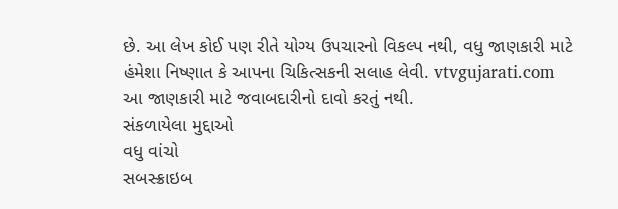છે. આ લેખ કોઈ પણ રીતે યોગ્ય ઉપચારનો વિકલ્પ નથી, વધુ જાણકારી માટે હંમેશા નિષ્ણાત કે આપના ચિકિત્સકની સલાહ લેવી. vtvgujarati.com આ જાણકારી માટે જવાબદારીનો દાવો કરતું નથી.
સંકળાયેલા મુદ્દાઓ
વધુ વાંચો
સબસ્ક્રાઇબ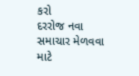કરો
દરરોજ નવા સમાચાર મેળવવા માટે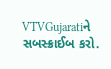VTVGujaratiને સબસ્ક્રાઈબ કરો.